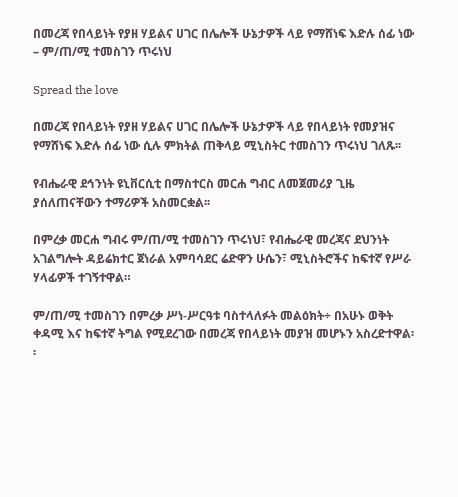በመረጃ የበላይነት የያዘ ሃይልና ሀገር በሌሎች ሁኔታዎች ላይ የማሸነፍ እድሉ ሰፊ ነው – ም/ጠ/ሚ ተመስገን ጥሩነህ

Spread the love

በመረጃ የበላይነት የያዘ ሃይልና ሀገር በሌሎች ሁኔታዎች ላይ የበላይነት የመያዝና የማሸነፍ እድሉ ሰፊ ነው ሲሉ ምክትል ጠቅላይ ሚኒስትር ተመስገን ጥሩነህ ገለጹ፡፡

የብሔራዊ ደኅንነት ዩኒቨርሲቲ በማስተርስ መርሐ ግብር ለመጀመሪያ ጊዜ ያሰለጠናቸውን ተማሪዎች አስመርቋል፡፡

በምረቃ መርሐ ግብሩ ም/ጠ/ሚ ተመስገን ጥሩነህ፣ የብሔራዊ መረጃና ደህንነት አገልግሎት ዳይሬክተር ጀነራል አምባሳደር ሬድዋን ሁሴን፣ ሚኒስትሮችና ከፍተኛ የሥራ ሃላፊዎች ተገኝተዋል።

ም/ጠ/ሚ ተመስገን በምረቃ ሥነ-ሥርዓቱ ባስተላለፉት መልዕክት÷ በአሁኑ ወቅት ቀዳሚ እና ከፍተኛ ትግል የሚደረገው በመረጃ የበላይነት መያዝ መሆኑን አስረድተዋል፡፡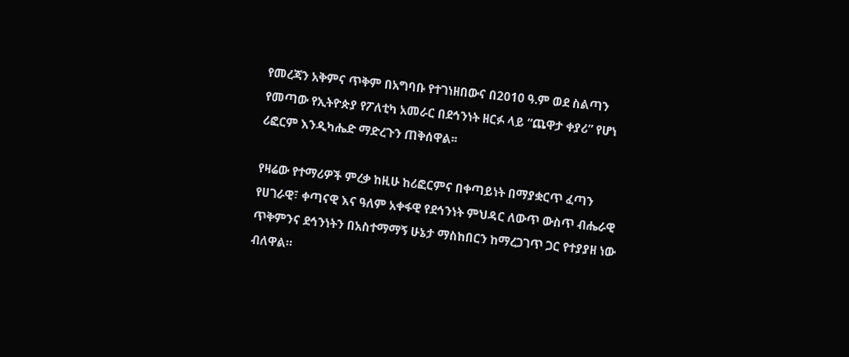የመረጃን አቅምና ጥቅም በአግባቡ የተገነዘበውና በ2010 ዓ.ም ወደ ስልጣን የመጣው የኢትዮጵያ የፖለቲካ አመራር በደኅንነት ዘርፉ ላይ “ጨዋታ ቀያሪ” የሆነ ሪፎርም እንዲካሔድ ማድረጉን ጠቅሰዋል፡፡

የዛሬው የተማሪዎች ምረቃ ከዚሁ ከሪፎርምና በቀጣይነት በማያቋርጥ ፈጣን የሀገራዊ፣ ቀጣናዊ እና ዓለም አቀፋዊ የደኅንነት ምህዳር ለውጥ ውስጥ ብሔራዊ ጥቅምንና ደኅንነትን በአስተማማኝ ሁኔታ ማስከበርን ከማረጋገጥ ጋር የተያያዘ ነው ብለዋል።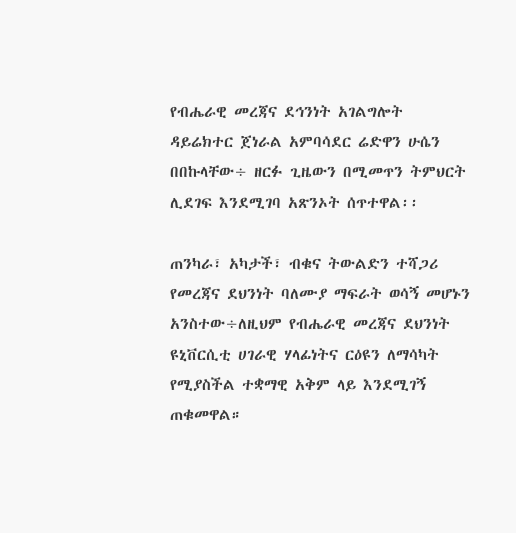የብሔራዊ መረጃና ደኅንነት አገልግሎት ዳይሬክተር ጀነራል አምባሳደር ሬድዋን ሁሴን በበኩላቸው÷ ዘርፉ ጊዜውን በሚመጥን ትምህርት ሊደገፍ እንደሚገባ አጽንኦት ሰጥተዋል፡፡

ጠንካራ፣ አካታች፣ ብቁና ትውልድን ተሻጋሪ የመረጃና ደህንነት ባለሙያ ማፍራት ወሳኝ መሆኑን አንስተው÷ለዚህም የብሔራዊ መረጃና ደህንነት ዩኒቨርሲቲ ሀገራዊ ሃላፊነትና ርዕዩን ለማሳካት የሚያስችል ተቋማዊ አቅም ላይ እንደሚገኝ ጠቁመዋል።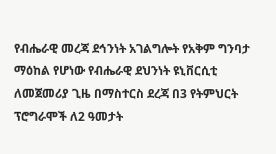የብሔራዊ መረጃ ደኅንነት አገልግሎት የአቅም ግንባታ ማዕከል የሆነው የብሔራዊ ደህንነት ዩኒቨርሲቲ ለመጀመሪያ ጊዜ በማስተርስ ደረጃ በ3 የትምህርት ፕሮግራሞች ለ2 ዓመታት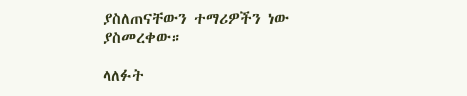ያስለጠናቸውን ተማሪዎችን ነው ያስመረቀው።

ላለፉት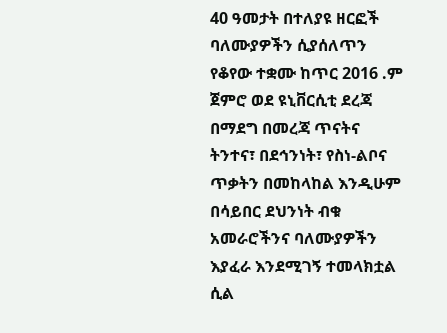40 ዓመታት በተለያዩ ዘርፎች ባለሙያዎችን ሲያሰለጥን የቆየው ተቋሙ ከጥር 2016 .ም ጀምሮ ወደ ዩኒቨርሲቲ ደረጃ በማደግ በመረጃ ጥናትና ትንተና፣ በደኅንነት፣ የስነ-ልቦና ጥቃትን በመከላከል እንዲሁም በሳይበር ደህንነት ብቁ አመራሮችንና ባለሙያዎችን እያፈራ እንደሚገኝ ተመላክቷል ሲል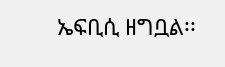ኤፍቢሲ ዘግቧል፡፡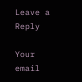Leave a Reply

Your email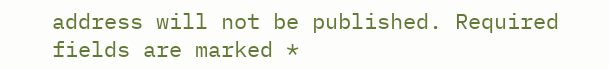address will not be published. Required fields are marked *